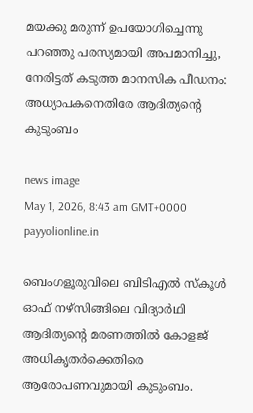മയക്കു മരുന്ന് ഉപയോഗിച്ചെന്നു പറഞ്ഞു പരസ്യമായി അപമാനിച്ചു, നേരിട്ടത് കടുത്ത മാനസിക പീഡനം: അധ്യാപകനെതിരേ ആദിത്യന്റെ കുടുംബം

news image
May 1, 2026, 8:43 am GMT+0000 payyolionline.in

ബെംഗളൂരുവിലെ ബിടിഎൽ സ്‌കൂൾ ഓഫ് നഴ്‌സിങ്ങിലെ വിദ്യാർഥി ആദിത്യന്റെ മരണത്തിൽ കോളജ് അധികൃതർക്കെതിരെ ആരോപണവുമായി കുടുംബം.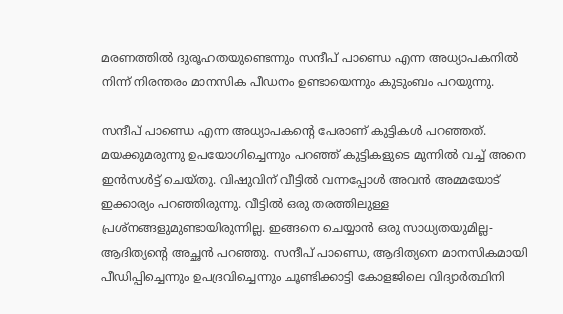മരണത്തിൽ ദുരൂഹതയുണ്ടെന്നും സന്ദീപ് പാണ്ഡെ എന്ന അധ്യാപകനിൽ നിന്ന് നിരന്തരം മാനസിക പീഡനം ഉണ്ടായെന്നും കുടുംബം പറയുന്നു.

സന്ദീപ് പാണ്ഡെ എന്ന അധ്യാപകന്റെ പേരാണ് കുട്ടികൾ പറഞ്ഞത്. മയക്കുമരുന്നു ഉപയോഗിച്ചെന്നും പറഞ്ഞ് കുട്ടികളുടെ മുന്നിൽ വച്ച് അനെ ഇൻസൾട്ട് ചെയ്തു. വിഷുവിന് വീട്ടിൽ വന്നപ്പോൾ അവൻ അമ്മയോട് ഇക്കാര്യം പറഞ്ഞിരുന്നു. വീട്ടിൽ ഒരു തരത്തിലുള്ള പ്രശ്‌നങ്ങളുമുണ്ടായിരുന്നില്ല. ഇങ്ങനെ ചെയ്യാൻ ഒരു സാധ്യതയുമില്ല- ആദിത്യന്റെ അച്ഛൻ പറഞ്ഞു. സന്ദീപ് പാണ്ഡെ, ആദിത്യനെ മാനസികമായി പീഡിപ്പിച്ചെന്നും ഉപദ്രവിച്ചെന്നും ചൂണ്ടിക്കാട്ടി കോളജിലെ വിദ്യാർത്ഥിനി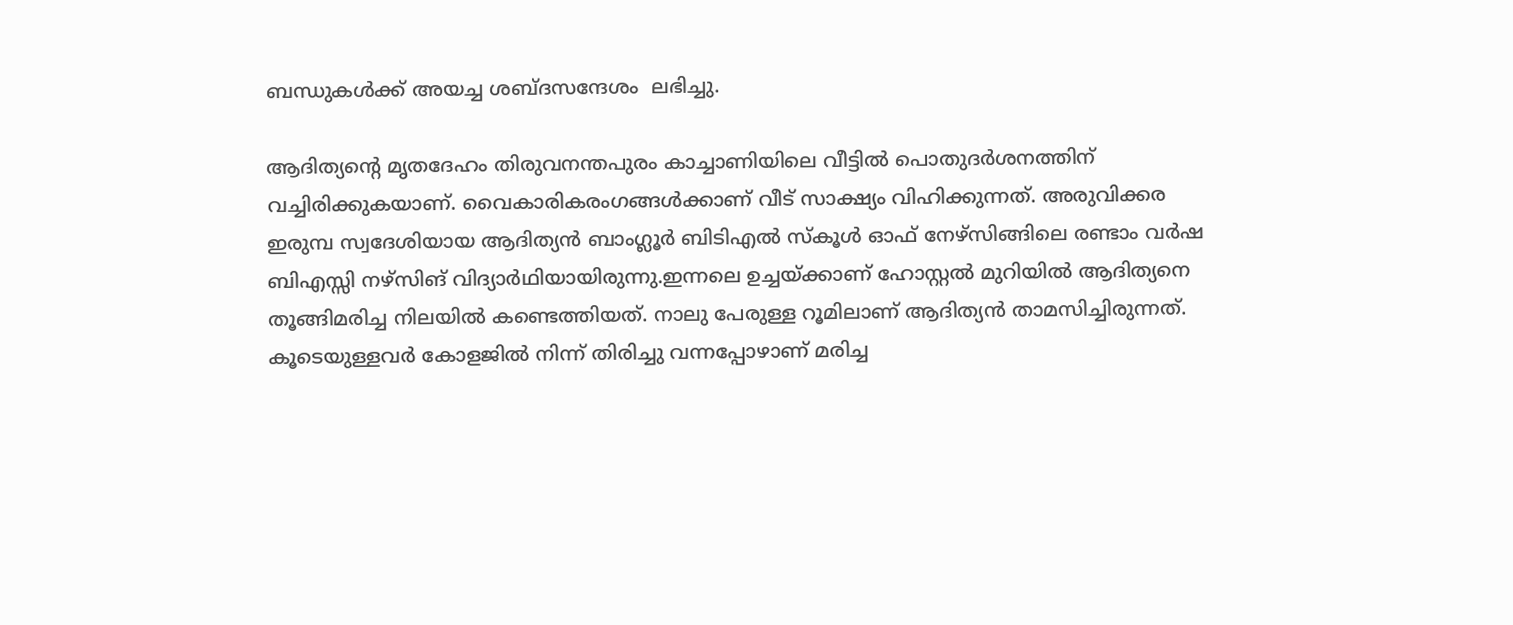ബന്ധുകൾക്ക് അയച്ച ശബ്ദസന്ദേശം  ലഭിച്ചു.

ആദിത്യന്റെ മൃതദേഹം തിരുവനന്തപുരം കാച്ചാണിയിലെ വീട്ടിൽ പൊതുദർശനത്തിന് വച്ചിരിക്കുകയാണ്. വൈകാരികരംഗങ്ങൾക്കാണ് വീട് സാക്ഷ്യം വിഹിക്കുന്നത്. അരുവിക്കര ഇരുമ്പ സ്വദേശിയായ ആദിത്യൻ ബാംഗ്ലൂർ ബിടിഎൽ സ്‌കൂൾ ഓഫ് നേഴ്സിങ്ങിലെ രണ്ടാം വർഷ ബിഎസ്സി നഴ്സിങ് വിദ്യാർഥിയായിരുന്നു.ഇന്നലെ ഉച്ചയ്ക്കാണ് ഹോസ്റ്റൽ മുറിയിൽ ആദിത്യനെ തൂങ്ങിമരിച്ച നിലയിൽ കണ്ടെത്തിയത്. നാലു പേരുള്ള റൂമിലാണ് ആദിത്യൻ താമസിച്ചിരുന്നത്. കൂടെയുള്ളവർ കോളജിൽ നിന്ന് തിരിച്ചു വന്നപ്പോഴാണ് മരിച്ച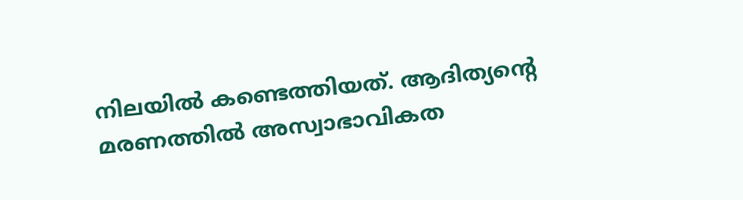നിലയിൽ കണ്ടെത്തിയത്. ആദിത്യന്റെ മരണത്തിൽ അസ്വാഭാവികത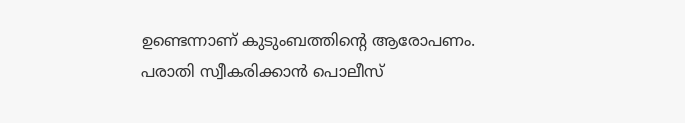ഉണ്ടെന്നാണ് കുടുംബത്തിന്റെ ആരോപണം. പരാതി സ്വീകരിക്കാൻ പൊലീസ്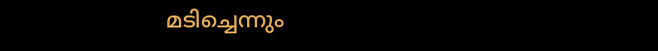മടിച്ചെന്നും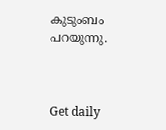കുടുംബം പറയുന്നു.



Get daily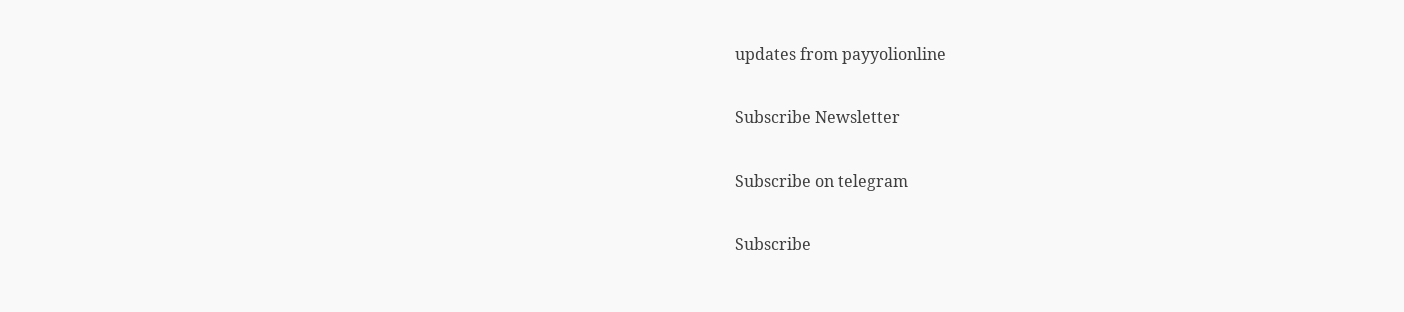updates from payyolionline

Subscribe Newsletter

Subscribe on telegram

Subscribe